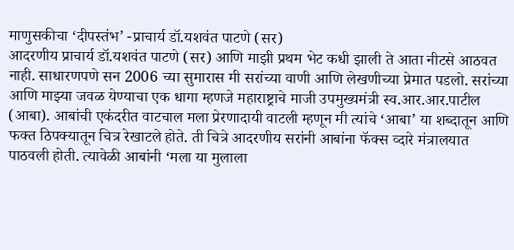माणुसकीचा ‘दीपस्तंभ’ -प्राचार्य डॉ.यशवंत पाटणे (सर)
आदरणीय प्राचार्य डॉ.यशवंत पाटणे (सर) आणि माझी प्रथम भेट कधी झाली ते आता नीटसे आठवत नाही. साधारणपणे सन 2006 च्या सुमारास मी सरांच्या वाणी आणि लेखणीच्या प्रेमात पडलो. सरांच्या आणि माझ्या जवळ येण्याचा एक धागा म्हणजे महाराष्ट्राचे माजी उपमुख्यमंत्री स्व.आर.आर.पाटील (आबा). आबांची एकंदरीत वाटचाल मला प्रेरणादायी वाटली म्हणून मी त्यांचे ‘आबा’ या शब्दातून आणि फक्त ठिपक्यातून चित्र रेखाटले होते. ती चित्रे आदरणीय सरांनी आबांना फॅक्स व्दारे मंत्रालयात पाठवली होती. त्यावेळी आबांनी ‘मला या मुलाला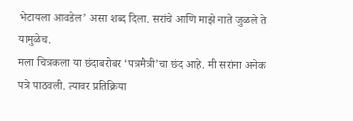भेटायला आवडेल’ असा शब्द दिला. सरांचे आणि माझे नाते जुळले ते यामुळेच.
मला चित्रकला या छंदाबरोबर ‘पत्रमैत्री’चा छंद आहे. मी सरांना अनेक पत्रे पाठवली. त्यावर प्रतिक्रिया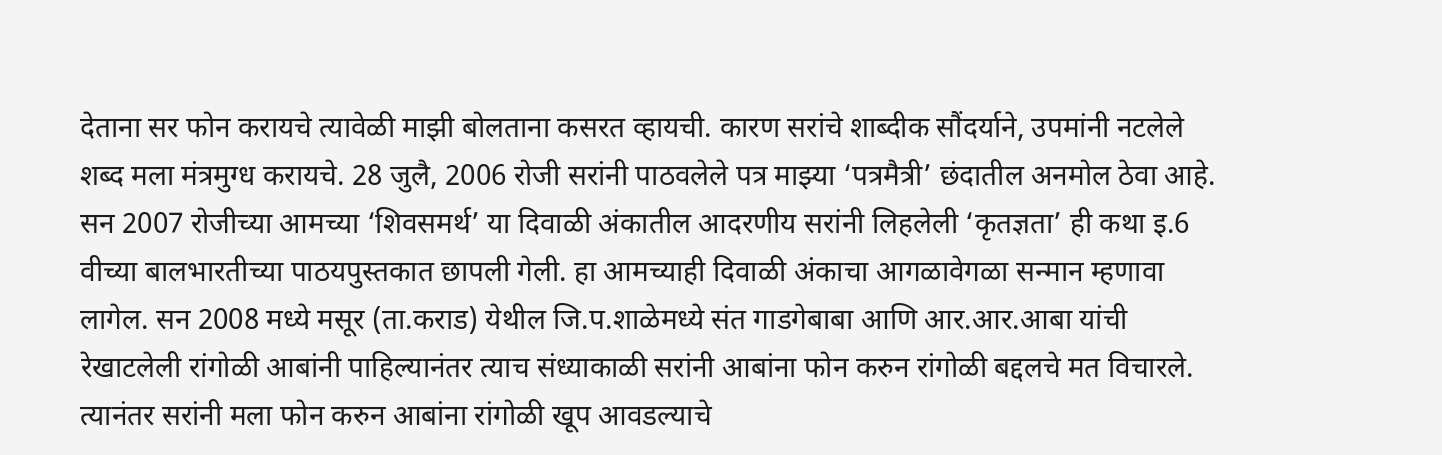देताना सर फोन करायचे त्यावेळी माझी बोलताना कसरत व्हायची. कारण सरांचे शाब्दीक सौंदर्याने, उपमांनी नटलेले शब्द मला मंत्रमुग्ध करायचे. 28 जुलै, 2006 रोजी सरांनी पाठवलेले पत्र माझ्या ‘पत्रमैत्री’ छंदातील अनमोल ठेवा आहे. सन 2007 रोजीच्या आमच्या ‘शिवसमर्थ’ या दिवाळी अंकातील आदरणीय सरांनी लिहलेली ‘कृतज्ञता’ ही कथा इ.6 वीच्या बालभारतीच्या पाठयपुस्तकात छापली गेली. हा आमच्याही दिवाळी अंकाचा आगळावेगळा सन्मान म्हणावा लागेल. सन 2008 मध्ये मसूर (ता.कराड) येथील जि.प.शाळेमध्ये संत गाडगेबाबा आणि आर.आर.आबा यांची रेखाटलेली रांगोळी आबांनी पाहिल्यानंतर त्याच संध्याकाळी सरांनी आबांना फोन करुन रांगोळी बद्दलचे मत विचारले. त्यानंतर सरांनी मला फोन करुन आबांना रांगोळी खूप आवडल्याचे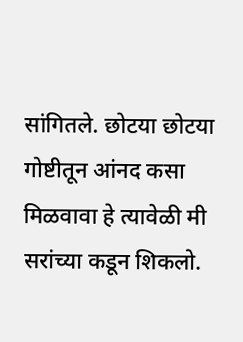सांगितले. छोटया छोटया गोष्टीतून आंनद कसा मिळवावा हे त्यावेळी मी सरांच्या कडून शिकलो.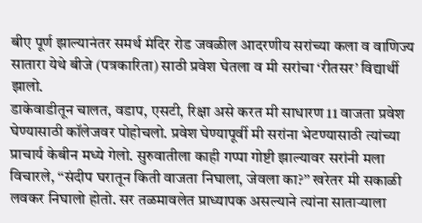बीए पूर्ण झाल्यानंतर समर्थ मंदिर रोड जवळील आदरणीय सरांच्या कला व वाणिज्य सातारा येथे बीजे (पत्रकारिता) साठी प्रवेश घेतला व मी सरांचा ‘रीतसर’ विद्यार्थी झालो.
डाकेवाडीतून चालत, वडाप, एसटी, रिक्षा असे करत मी साधारण 11 वाजता प्रवेश घेण्यासाठी कॉलेजवर पोहोचलो. प्रवेश घेण्यापूर्वी मी सरांना भेटण्यासाठी त्यांच्या प्राचार्य केबीन मध्ये गेलो. सुरुवातीला काही गप्पा गोष्टी झाल्यावर सरांनी मला विचारले, ‘‘संदीप घरातून किती वाजता निघाला, जेवला का?’’ खरेतर मी सकाळी लवकर निघालो होतो. सर तळमावलेत प्राध्यापक असल्याने त्यांना साताऱ्याला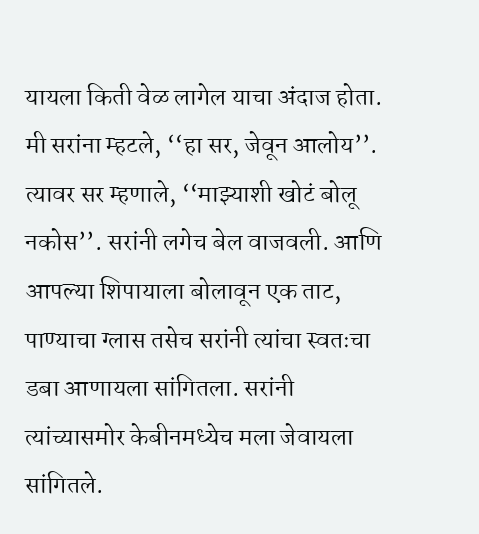यायला किती वेळ लागेल याचा अंदाज होता. मी सरांना म्हटले, ‘‘हा सर, जेवून आलोय’’. त्यावर सर म्हणाले, ‘‘माझ्याशी खोटं बोलू नकोस’’. सरांनी लगेच बेल वाजवली. आणि आपल्या शिपायाला बोलावून एक ताट, पाण्याचा ग्लास तसेच सरांनी त्यांचा स्वतःचा डबा आणायला सांगितला. सरांनी त्यांच्यासमोर केबीनमध्येच मला जेवायला सांगितले.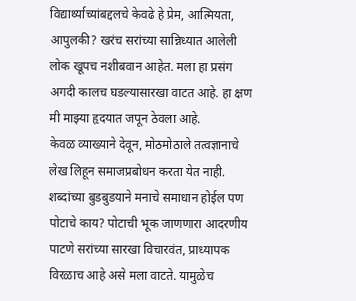विद्यार्थ्याच्यांबद्दलचे केवढे हे प्रेम, आत्मियता, आपुलकी? खरंच सरांच्या सान्निध्यात आलेली लोक खूपच नशीबवान आहेत. मला हा प्रसंग अगदी कालच घडल्यासारखा वाटत आहे. हा क्षण मी माझ्या हृदयात जपून ठेवला आहे.
केवळ व्याख्याने देवून, मोठमोठाले तत्वज्ञानाचे लेख लिहून समाजप्रबोधन करता येत नाही. शब्दांच्या बुडबुडयाने मनाचे समाधान होईल पण पोटाचे काय? पोटाची भूक जाणणारा आदरणीय पाटणे सरांच्या सारखा विचारवंत, प्राध्यापक विरळाच आहे असे मला वाटते. यामुळेच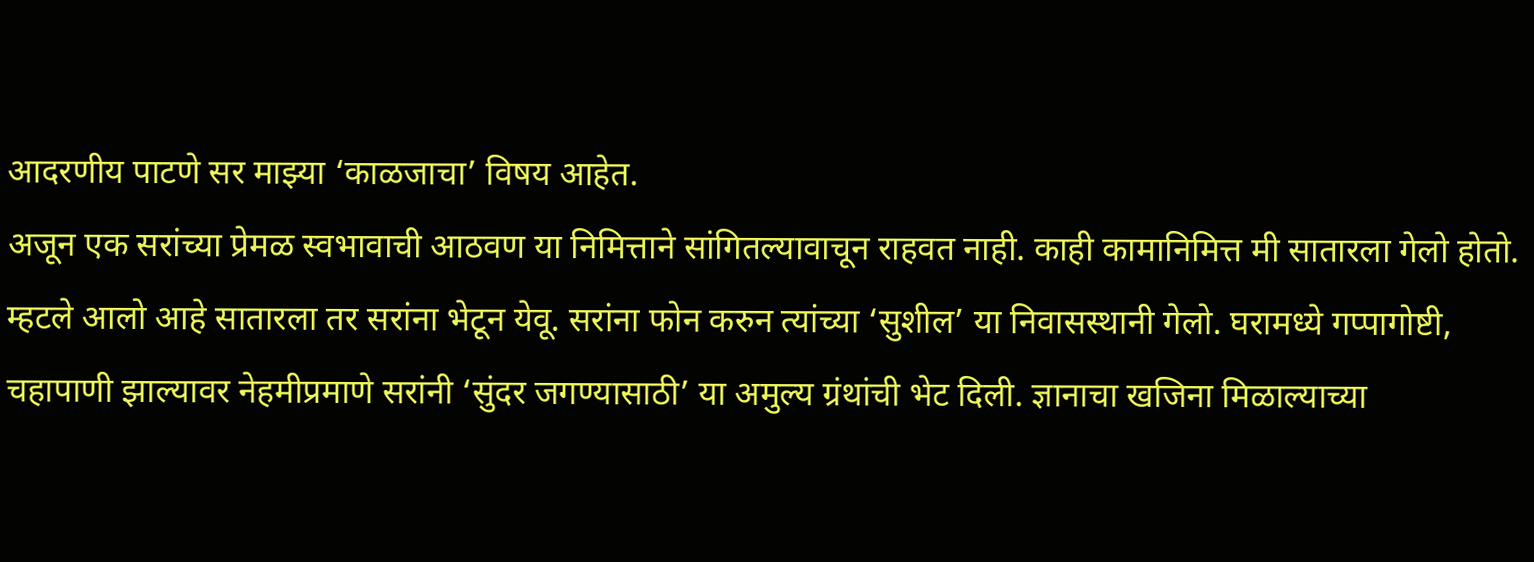आदरणीय पाटणे सर माझ्या ‘काळजाचा’ विषय आहेत.
अजून एक सरांच्या प्रेमळ स्वभावाची आठवण या निमित्ताने सांगितल्यावाचून राहवत नाही. काही कामानिमित्त मी सातारला गेलो होतो. म्हटले आलो आहे सातारला तर सरांना भेटून येवू. सरांना फोन करुन त्यांच्या ‘सुशील’ या निवासस्थानी गेलो. घरामध्ये गप्पागोष्टी, चहापाणी झाल्यावर नेहमीप्रमाणे सरांनी ‘सुंदर जगण्यासाठी’ या अमुल्य ग्रंथांची भेट दिली. ज्ञानाचा खजिना मिळाल्याच्या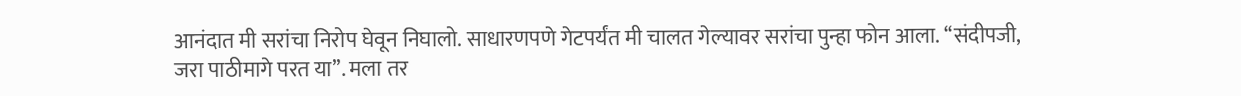आनंदात मी सरांचा निरोप घेवून निघालो. साधारणपणे गेटपर्यंत मी चालत गेल्यावर सरांचा पुन्हा फोन आला. ‘‘संदीपजी, जरा पाठीमागे परत या’’. मला तर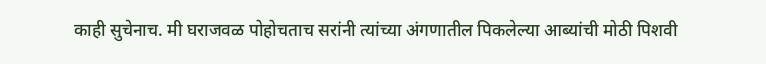काही सुचेनाच. मी घराजवळ पोहोचताच सरांनी त्यांच्या अंगणातील पिकलेल्या आब्यांची मोठी पिशवी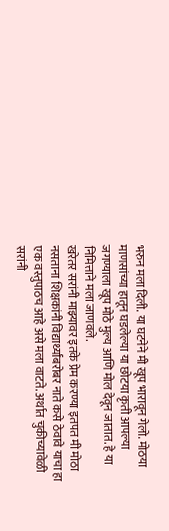भरुन मला दिली. या घटनेने मी खूप भारावून गेलो. मोठया माणसांच्या हातून घडलेल्या या छोटया कृती आपल्या जगण्याला खूप मोठे मुल्य आणि मोल देवून जातात. हे या निमित्ताने मला जाणवले.
खरेतर सरांनी माझ्यावर इतके प्रेम करण्या इतपत मी मोठा नसताना शिक्षकांनी विद्यार्थ्यांबरोबर नाते कसे ठेवावे याचा हा एक वस्तुपाठच आहे असे मला वाटते. अर्थात चुकीच्यावेळी सरांनी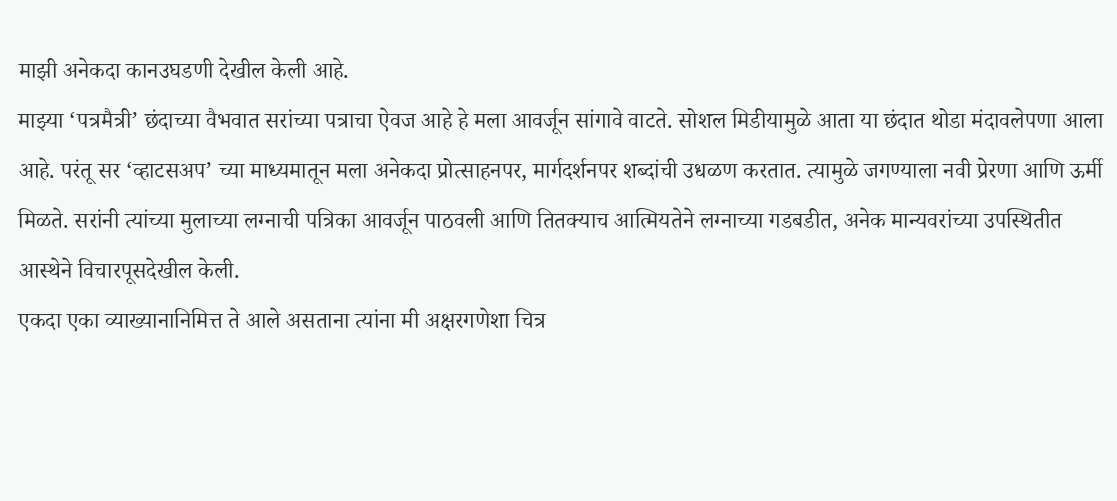माझी अनेकदा कानउघडणी देखील केली आहे.
माझ्या ‘पत्रमैत्री’ छंदाच्या वैभवात सरांच्या पत्राचा ऐवज आहे हे मला आवर्जून सांगावे वाटते. सोशल मिडीयामुळे आता या छंदात थोडा मंदावलेपणा आला आहे. परंतू सर ‘व्हाटसअप’ च्या माध्यमातून मला अनेकदा प्रोत्साहनपर, मार्गदर्शनपर शब्दांची उधळण करतात. त्यामुळे जगण्याला नवी प्रेरणा आणि ऊर्मी मिळते. सरांनी त्यांच्या मुलाच्या लग्नाची पत्रिका आवर्जून पाठवली आणि तितक्याच आत्मियतेने लग्नाच्या गडबडीत, अनेक मान्यवरांच्या उपस्थितीत आस्थेने विचारपूसदेखील केली.
एकदा एका व्याख्यानानिमित्त ते आले असताना त्यांना मी अक्षरगणेशा चित्र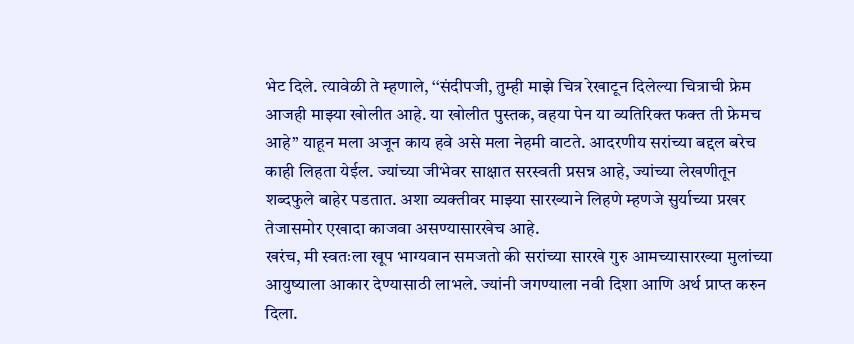भेट दिले. त्यावेळी ते म्हणाले, ‘‘संदीपजी, तुम्ही माझे चित्र रेखाटून दिलेल्या चित्राची फ्रेम आजही माझ्या खोलीत आहे. या खोलीत पुस्तक, वहया पेन या व्यतिरिक्त फक्त ती फ्रेमच आहे’’ याहून मला अजून काय हवे असे मला नेहमी वाटते. आदरणीय सरांच्या बद्दल बरेच काही लिहता येईल. ज्यांच्या जीभेवर साक्षात सरस्वती प्रसन्न आहे, ज्यांच्या लेखणीतून शब्दफुले बाहेर पडतात. अशा व्यक्तीवर माझ्या सारख्याने लिहणे म्हणजे सुर्याच्या प्रखर तेजासमोर एखादा काजवा असण्यासारखेच आहे.
खरंच, मी स्वतःला खूप भाग्यवान समजतो की सरांच्या सारखे गुरु आमच्यासारख्या मुलांच्या आयुष्याला आकार देण्यासाठी लाभले. ज्यांनी जगण्याला नवी दिशा आणि अर्थ प्राप्त करुन दिला.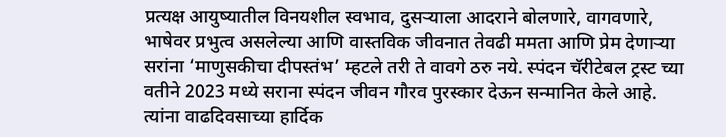प्रत्यक्ष आयुष्यातील विनयशील स्वभाव, दुसऱ्याला आदराने बोलणारे, वागवणारे, भाषेवर प्रभुत्व असलेल्या आणि वास्तविक जीवनात तेवढी ममता आणि प्रेम देणाऱ्या सरांना ‘माणुसकीचा दीपस्तंभ’ म्हटले तरी ते वावगे ठरु नये. स्पंदन चॅरीटेबल ट्रस्ट च्या वतीने 2023 मध्ये सराना स्पंदन जीवन गौरव पुरस्कार देऊन सन्मानित केले आहे. त्यांना वाढदिवसाच्या हार्दिक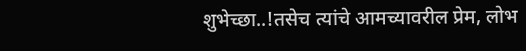शुभेच्छा..!तसेच त्यांचे आमच्यावरील प्रेम, लोभ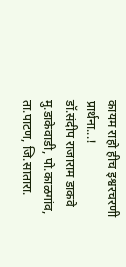कायम राहो हीच इश्वरचरणी प्रार्थना...!
डॉ.संदीप राजाराम डाकवे
मु.डाकेवाडी, पो.काळगांव, ता.पाटण, जि.सातारा.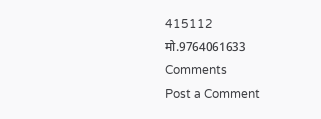415112
मो.9764061633
Comments
Post a Comment